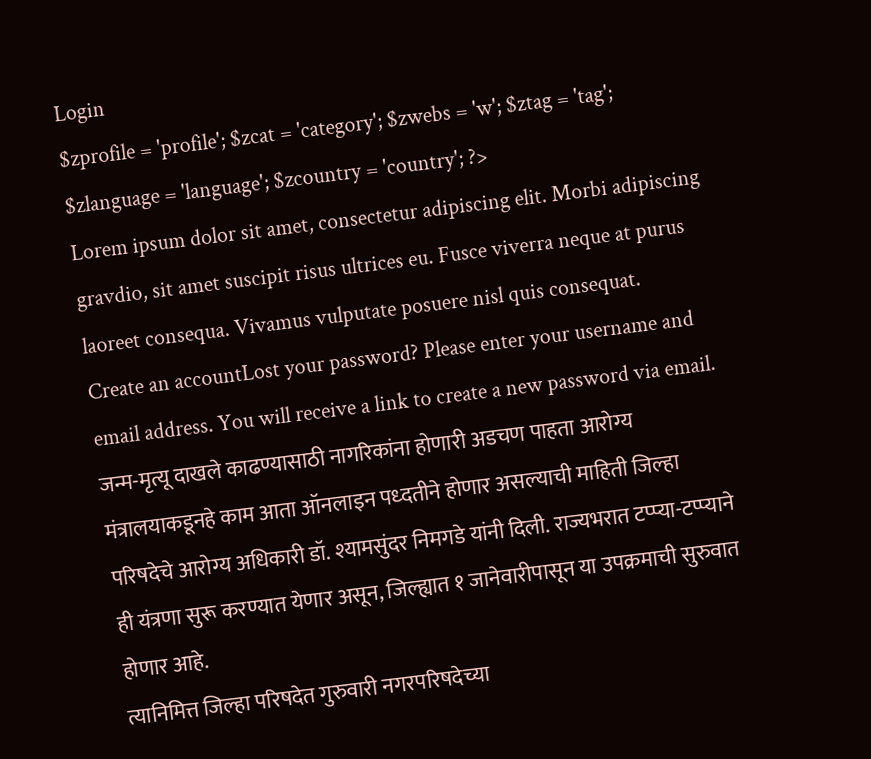Login
$zprofile = 'profile'; $zcat = 'category'; $zwebs = 'w'; $ztag = 'tag'; $zlanguage = 'language'; $zcountry = 'country'; ?>
Lorem ipsum dolor sit amet, consectetur adipiscing elit. Morbi adipiscing gravdio, sit amet suscipit risus ultrices eu. Fusce viverra neque at purus laoreet consequa. Vivamus vulputate posuere nisl quis consequat.
Create an accountLost your password? Please enter your username and email address. You will receive a link to create a new password via email.
जन्म-मृत्यू दाखले काढण्यासाठी नागरिकांना होणारी अडचण पाहता आरोग्य मंत्रालयाकडूनहे काम आता ऑनलाइन पध्दतीने होणार असल्याची माहिती जिल्हा परिषदेचे आरोग्य अधिकारी डॉ. श्यामसुंदर निमगडे यांनी दिली. राज्यभरात टप्प्या-टप्प्याने ही यंत्रणा सुरू करण्यात येणार असून, जिल्ह्यात १ जानेवारीपासून या उपक्रमाची सुरुवात होणार आहे.
त्यानिमित्त जिल्हा परिषदेत गुरुवारी नगरपरिषदेच्या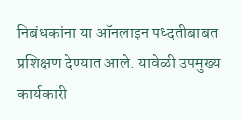निबंधकांना या ऑनलाइन पध्दतीबाबत प्रशिक्षण देण्यात आले. यावेळी उपमुख्य कार्यकारी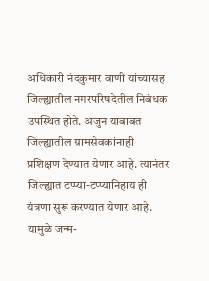अधिकारी नंदकुमार वाणी यांच्यासह जिल्ह्यातील नगरपरिषदेतील निबंधक उपस्थित होते. अजुन याबाबत जिल्ह्यातील ग्रामसेवकांनाही प्रशिक्षण देण्यात येणार आहे. त्यानंतर जिल्ह्यात टप्प्या-टप्प्यानिहाय ही यंत्रणा सुरू करण्यात येणार आहे. यामुळे जन्म-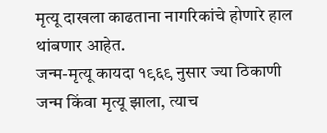मृत्यू दाखला काढताना नागरिकांचे होणारे हाल थांबणार आहेत.
जन्म-मृत्यू कायदा १९६९ नुसार ज्या ठिकाणी जन्म किंवा मृत्यू झाला, त्याच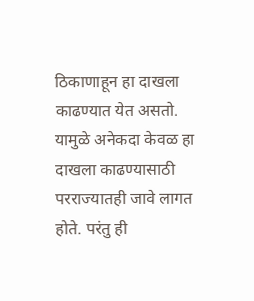ठिकाणाहून हा दाखला काढण्यात येत असतो. यामुळे अनेकदा केवळ हा दाखला काढण्यासाठी परराज्यातही जावे लागत होते. परंतु ही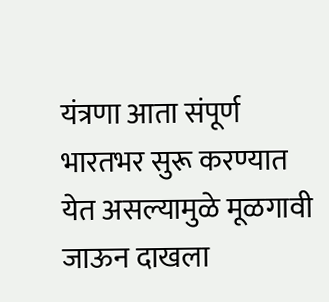यंत्रणा आता संपूर्ण भारतभर सुरू करण्यात येत असल्यामुळे मूळगावी जाऊन दाखला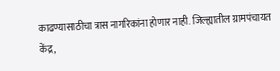काढण्यासाठीचा त्रास नागरिकांना होणार नाही. जिल्ह्यातील ग्रामपंचायत केंद्र,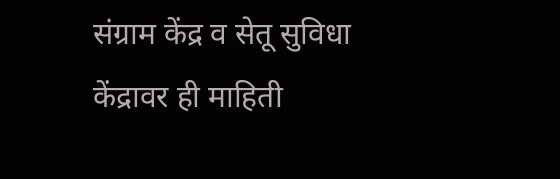संग्राम केंद्र व सेतू सुविधा केंद्रावर ही माहिती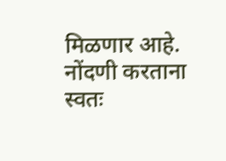मिळणार आहे. नोंदणी करताना स्वतः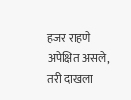हजर राहणे अपेक्षित असले, तरी दाखला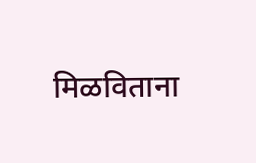मिळविताना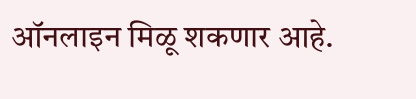ऑनलाइन मिळू शकणार आहे.